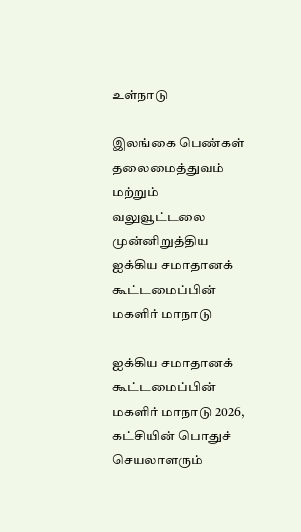உள்நாடு

இலங்கை பெண்கள் தலைமைத்துவம் மற்றும் வலுவூட்டலை முன்னிறுத்திய ஐக்கிய சமாதானக் கூட்டமைப்பின் மகளிர் மாநாடு

ஐக்கிய சமாதானக் கூட்டமைப்பின் மகளிர் மாநாடு 2026, கட்சியின் பொதுச் செயலாளரும்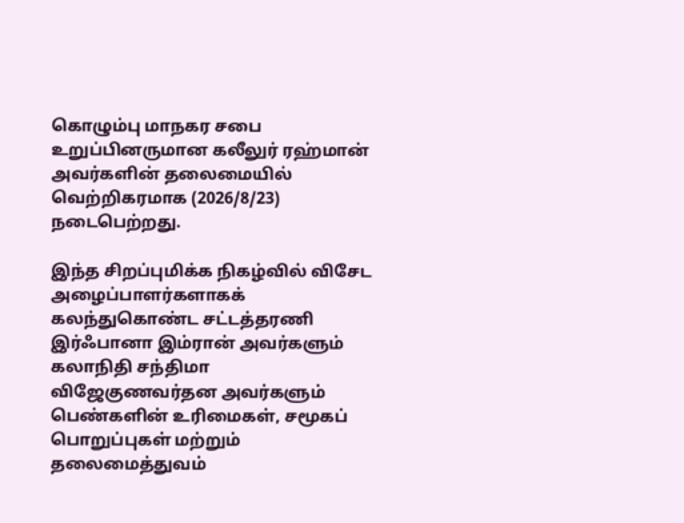கொழும்பு மாநகர சபை உறுப்பினருமான கலீலுர் ரஹ்மான் அவர்களின் தலைமையில் வெற்றிகரமாக (2026/8/23) நடைபெற்றது.

இந்த சிறப்புமிக்க நிகழ்வில் விசேட அழைப்பாளர்களாகக் கலந்துகொண்ட சட்டத்தரணி இர்ஃபானா இம்ரான் அவர்களும் கலாநிதி சந்திமா விஜேகுணவர்தன அவர்களும் பெண்களின் உரிமைகள், சமூகப் பொறுப்புகள் மற்றும் தலைமைத்துவம்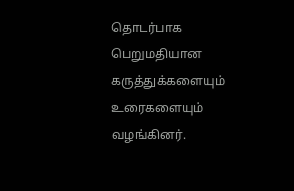தொடர்பாக பெறுமதியான கருத்துக்களையும் உரைகளையும் வழங்கினர்.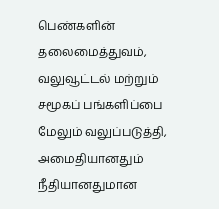பெண்களின் தலைமைத்துவம், வலுவூட்டல் மற்றும் சமூகப் பங்களிப்பை மேலும் வலுப்படுத்தி, அமைதியானதும் நீதியானதுமான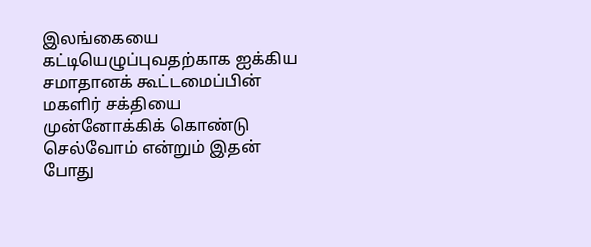இலங்கையை கட்டியெழுப்புவதற்காக ஐக்கிய சமாதானக் கூட்டமைப்பின் மகளிர் சக்தியை முன்னோக்கிக் கொண்டு செல்வோம் என்றும் இதன் போது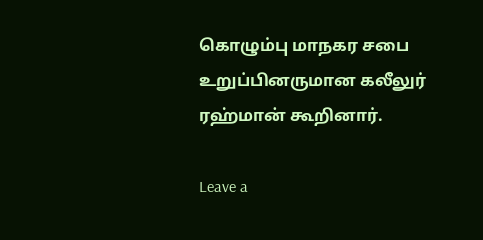கொழும்பு மாநகர சபை உறுப்பினருமான கலீலுர் ரஹ்மான் கூறினார்.

Leave a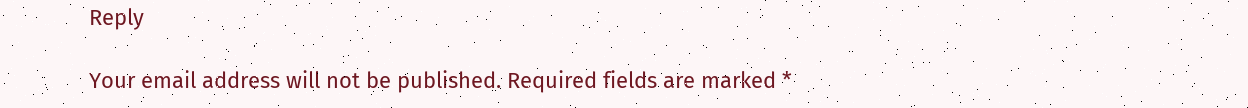Reply

Your email address will not be published. Required fields are marked *